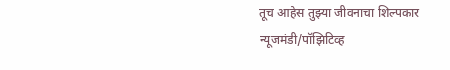तूच आहेस तुझ्या जीवनाचा शिल्पकार
न्यूजमंडी/पॉझिटिव्ह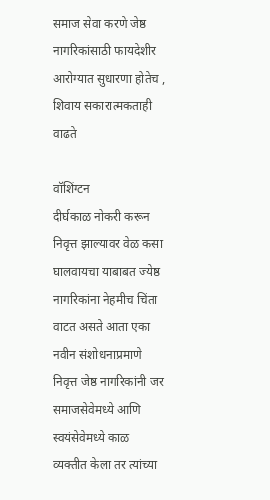समाज सेवा करणे जेष्ठ नागरिकांसाठी फायदेशीर
आरोग्यात सुधारणा होतेच , शिवाय सकारात्मकताही वाढते

वॉशिंग्टन
दीर्घकाळ नोकरी करून निवृत्त झाल्यावर वेळ कसा घालवायचा याबाबत ज्येष्ठ नागरिकांना नेहमीच चिंता वाटत असते आता एका नवीन संशोधनाप्रमाणे निवृत्त जेष्ठ नागरिकांनी जर समाजसेवेमध्ये आणि स्वयंसेवेमध्ये काळ व्यक्तीत केला तर त्यांच्या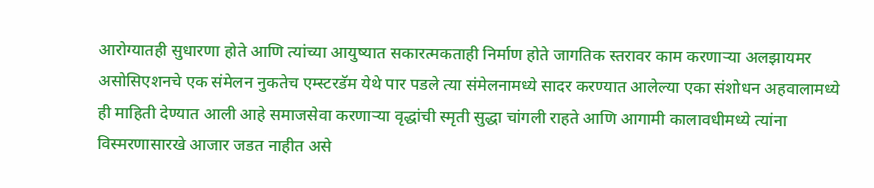आरोग्यातही सुधारणा होते आणि त्यांच्या आयुष्यात सकारत्मकताही निर्माण होते जागतिक स्तरावर काम करणाऱ्या अलझायमर असोसिएशनचे एक संमेलन नुकतेच एम्स्टरडॅम येथे पार पडले त्या संमेलनामध्ये सादर करण्यात आलेल्या एका संशोधन अहवालामध्ये ही माहिती देण्यात आली आहे समाजसेवा करणाऱ्या वृद्धांची स्मृती सुद्धा चांगली राहते आणि आगामी कालावधीमध्ये त्यांना विस्मरणासारखे आजार जडत नाहीत असे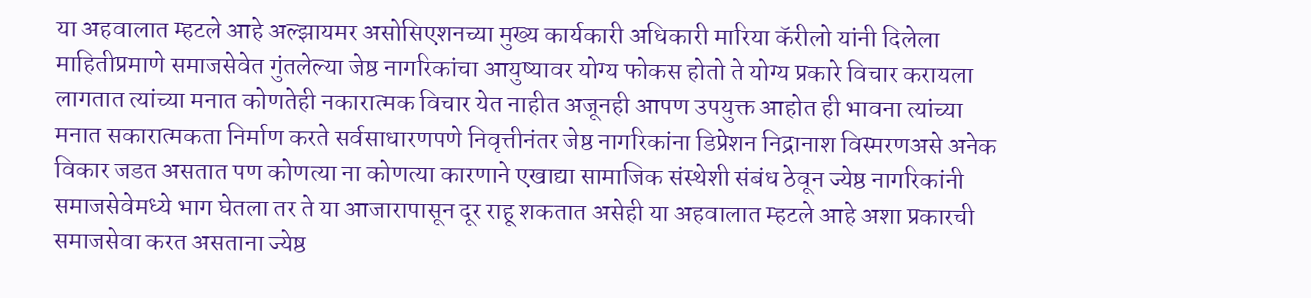या अहवालात म्हटले आहे अल्झायमर असोसिएशनच्या मुख्य कार्यकारी अधिकारी मारिया कॅरीलो यांनी दिलेला माहितीप्रमाणे समाजसेवेत गुंतलेल्या जेष्ठ नागरिकांचा आयुष्यावर योग्य फोकस होतो ते योग्य प्रकारे विचार करायला लागतात त्यांच्या मनात कोणतेही नकारात्मक विचार येत नाहीत अजूनही आपण उपयुक्त आहोत ही भावना त्यांच्या मनात सकारात्मकता निर्माण करते सर्वसाधारणपणे निवृत्तीनंतर जेष्ठ नागरिकांना डिप्रेशन निद्रानाश विस्मरणअसे अनेक विकार जडत असतात पण कोणत्या ना कोणत्या कारणाने एखाद्या सामाजिक संस्थेशी संबंध ठेवून ज्येष्ठ नागरिकांनी समाजसेवेमध्ये भाग घेतला तर ते या आजारापासून दूर राहू शकतात असेही या अहवालात म्हटले आहे अशा प्रकारची समाजसेवा करत असताना ज्येष्ठ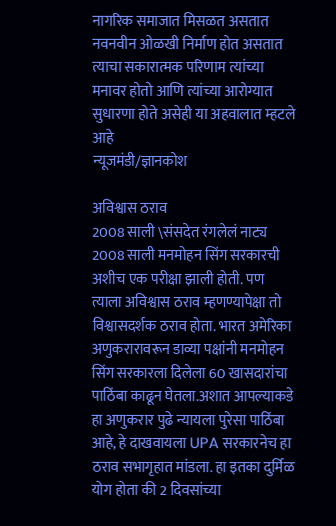नागरिक समाजात मिसळत असतात नवनवीन ओळखी निर्माण होत असतात त्याचा सकारात्मक परिणाम त्यांच्या मनावर होतो आणि त्यांच्या आरोग्यात सुधारणा होते असेही या अहवालात म्हटले आहे
न्यूजमंडी/ज्ञानकोश

अविश्वास ठराव
2008 साली \संसदेत रंगलेलं नाट्य
2008 साली मनमोहन सिंग सरकारची अशीच एक परीक्षा झाली होती. पण त्याला अविश्वास ठराव म्हणण्यापेक्षा तो विश्वासदर्शक ठराव होता. भारत अमेरिका अणुकरारावरून डाव्या पक्षांनी मनमोहन सिंग सरकारला दिलेला 60 खासदारांचा पाठिंबा काढून घेतला.अशात आपल्याकडे हा अणुकरार पुढे न्यायला पुरेसा पाठिंबा आहे, हे दाखवायला UPA सरकारनेच हा ठराव सभागृहात मांडला. हा इतका दुर्मिळ योग होता की 2 दिवसांच्या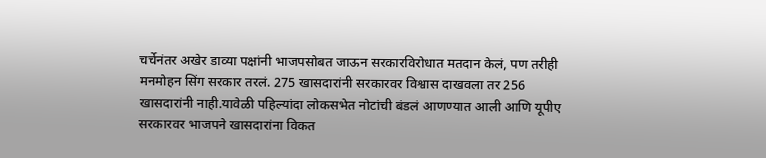चर्चेनंतर अखेर डाव्या पक्षांनी भाजपसोबत जाऊन सरकारविरोधात मतदान केलं, पण तरीही मनमोहन सिंग सरकार तरलं. 275 खासदारांनी सरकारवर विश्वास दाखवला तर 256 खासदारांनी नाही.यावेळी पहिल्यांदा लोकसभेत नोटांची बंडलं आणण्यात आली आणि यूपीए सरकारवर भाजपने खासदारांना विकत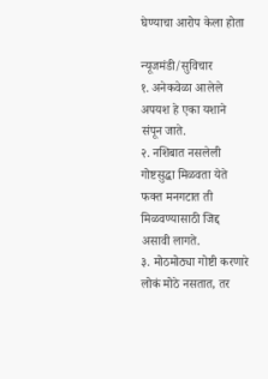घेण्याचा आरोप केला होता

न्यूजमंडी/सुविचार
१. अनेकवेळा आलेले अपयश हे एका यशाने संपून जाते.
२. नशिबात नसलेली गोष्टसुद्धा मिळवता येते फक्त मनगटात ती मिळवण्यासाठी जिद्द असावी लागते.
३. मोठमोठ्या गोष्टी करणारे लोकं मोठे नसतात, तर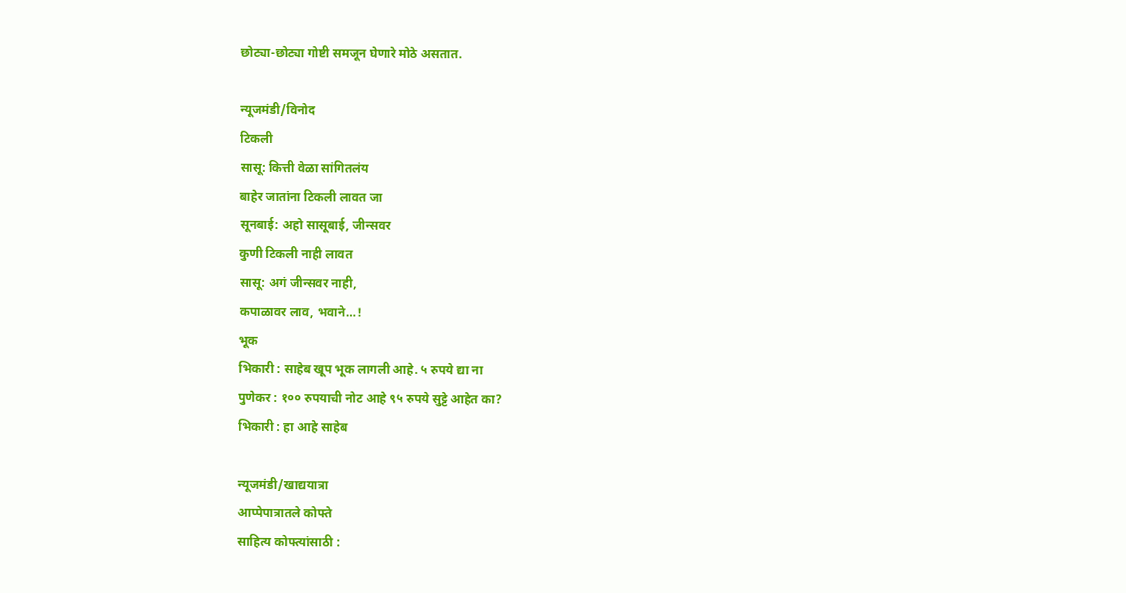छोट्या-छोट्या गोष्टी समजून घेणारे मोठे असतात.

न्यूजमंडी/विनोद
टिकली
सासू: कित्ती वेळा सांगितलंय
बाहेर जातांना टिकली लावत जा
सूनबाई: अहो सासूबाई, जीन्सवर
कुणी टिकली नाही लावत
सासू: अगं जीन्सवर नाही,
कपाळावर लाव, भवाने…!
भूक
भिकारी : साहेब खूप भूक लागली आहे. ५ रुपये द्या ना
पुणेकर : १०० रुपयाची नोट आहे ९५ रुपये सुट्टे आहेत का?
भिकारी : हा आहे साहेब

न्यूजमंडी/खाद्ययात्रा
आप्पेपात्रातले कोफ्ते
साहित्य कोफ्त्यांसाठी :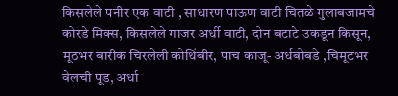किसलेले पनीर एक वाटी , साधारण पाऊण वाटी चितळे गुलाबजामचे कोरडे मिक्स, किसलेले गाजर अर्धी वाटी, दोन बटाटे उकडून किसून, मूठभर बारीक चिरलेली कोथिंबीर, पाच काजू- अर्धबोबडे ,चिमूटभर वेलची पूड, अर्धा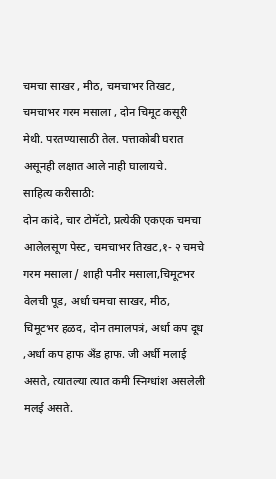चमचा साखर , मीठ, चमचाभर तिखट, चमचाभर गरम मसाला , दोन चिमूट कसूरी मेथी. परतण्यासाठी तेल. पत्ताकोबी घरात असूनही लक्षात आले नाही घालायचे.
साहित्य करीसाठी:
दोन कांदे, चार टोमॅटो, प्रत्येकी एकएक चमचा आलेलसूण पेस्ट, चमचाभर तिखट,१- २ चमचे गरम मसाला / शाही पनीर मसाला,चिमूटभर वेलची पूड, अर्धा चमचा साखर, मीठ, चिमूटभर हळद, दोन तमालपत्रं, अर्धा कप दूध ,अर्धा कप हाफ अँड हाफ. जी अर्धी मलाई असते, त्यातल्या त्यात कमी स्निग्धांश असलेली मलई असते.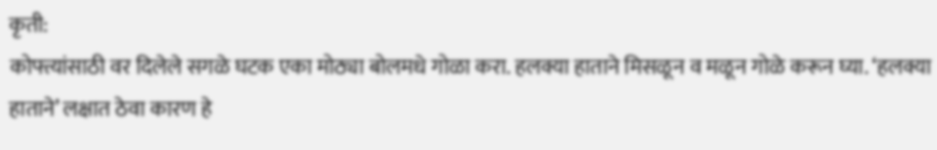कृती:
कोफ्त्यांसाठी वर दिलेले सगळे घटक एका मोठ्या बोलमधे गोळा करा. हलक्या हाताने मिसळून व मळून गोळे करून घ्या. ‘हलक्या हाताने’ लक्षात ठेवा कारण हे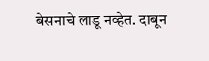बेसनाचे लाडू नव्हेत. दाबून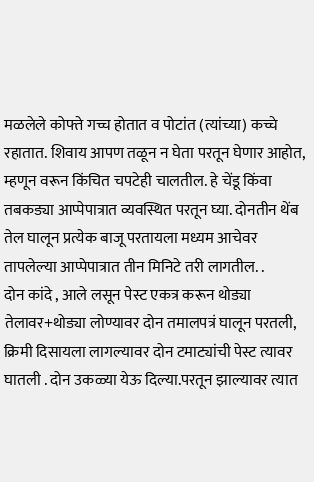मळलेले कोफ्ते गच्च होतात व पोटांत (त्यांच्या) कच्चे रहातात. शिवाय आपण तळून न घेता परतून घेणार आहोत, म्हणून वरून किंचित चपटेही चालतील. हे चेंडू किंवा तबकड्या आप्पेपात्रात व्यवस्थित परतून घ्या. दोनतीन थेंब तेल घालून प्रत्येक बाजू परतायला मध्यम आचेवर तापलेल्या आप्पेपात्रात तीन मिनिटे तरी लागतील. .
दोन कांदे , आले लसून पेस्ट एकत्र करून थोड्या तेलावर+थोड्या लोण्यावर दोन तमालपत्रं घालून परतली, क्रिमी दिसायला लागल्यावर दोन टमाट्यांची पेस्ट त्यावर घातली . दोन उकळ्या येऊ दिल्या.परतून झाल्यावर त्यात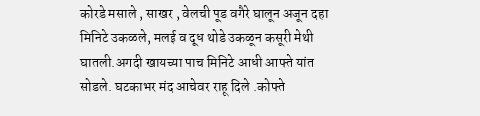कोरडे मसाले , साखर , वेलची पूड वगैरे घालून अजून दहा मिनिटे उकळले, मलई व दूध थोडे उकळून कसूरी मेथी घातली.अगदी खायच्या पाच मिनिटे आधी आफ्ते यांत सोडले. घटकाभर मंद आचेवर राहू दिले .कोफ्ते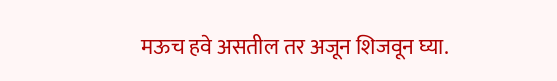मऊच हवे असतील तर अजून शिजवून घ्या.